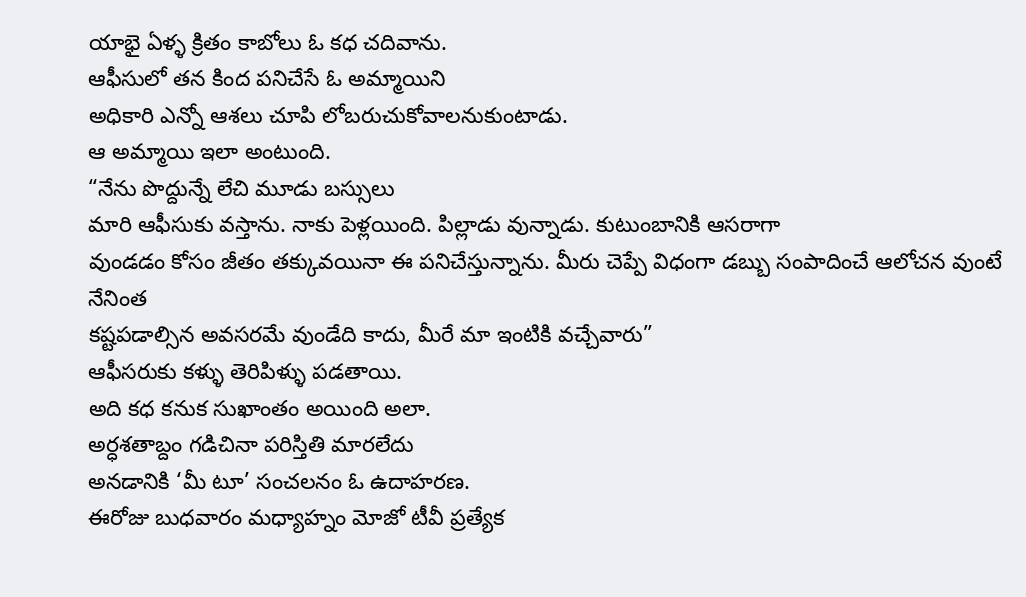యాభై ఏళ్ళ క్రితం కాబోలు ఓ కధ చదివాను.
ఆఫీసులో తన కింద పనిచేసే ఓ అమ్మాయిని
అధికారి ఎన్నో ఆశలు చూపి లోబరుచుకోవాలనుకుంటాడు.
ఆ అమ్మాయి ఇలా అంటుంది.
“నేను పొద్దున్నే లేచి మూడు బస్సులు
మారి ఆఫీసుకు వస్తాను. నాకు పెళ్లయింది. పిల్లాడు వున్నాడు. కుటుంబానికి ఆసరాగా
వుండడం కోసం జీతం తక్కువయినా ఈ పనిచేస్తున్నాను. మీరు చెప్పే విధంగా డబ్బు సంపాదించే ఆలోచన వుంటే నేనింత
కష్టపడాల్సిన అవసరమే వుండేది కాదు, మీరే మా ఇంటికి వచ్చేవారు”
ఆఫీసరుకు కళ్ళు తెరిపిళ్ళు పడతాయి.
అది కధ కనుక సుఖాంతం అయింది అలా.
అర్ధశతాబ్దం గడిచినా పరిస్తితి మారలేదు
అనడానికి ‘మీ టూ’ సంచలనం ఓ ఉదాహరణ.
ఈరోజు బుధవారం మధ్యాహ్నం మోజో టీవీ ప్రత్యేక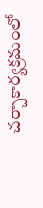చర్చాకార్యక్రమంలో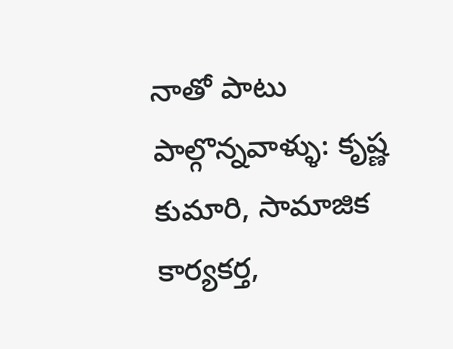నాతో పాటు పాల్గొన్నవాళ్ళు: కృష్ణ కుమారి, సామాజిక కార్యకర్త,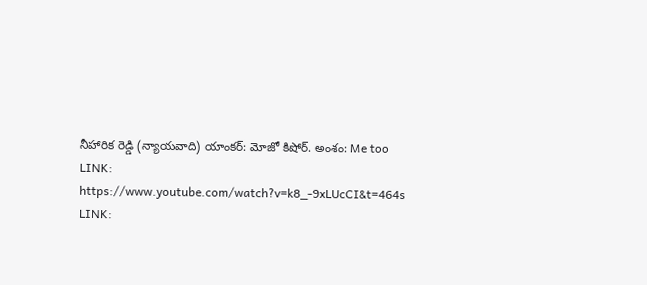నీహారిక రెడ్డి (న్యాయవాది) యాంకర్: మోజో కిషోర్. అంశం: Me too
LINK:
https://www.youtube.com/watch?v=k8_-9xLUcCI&t=464s
LINK: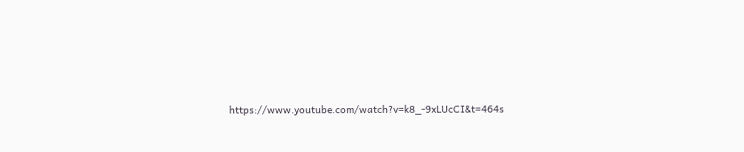https://www.youtube.com/watch?v=k8_-9xLUcCI&t=464s